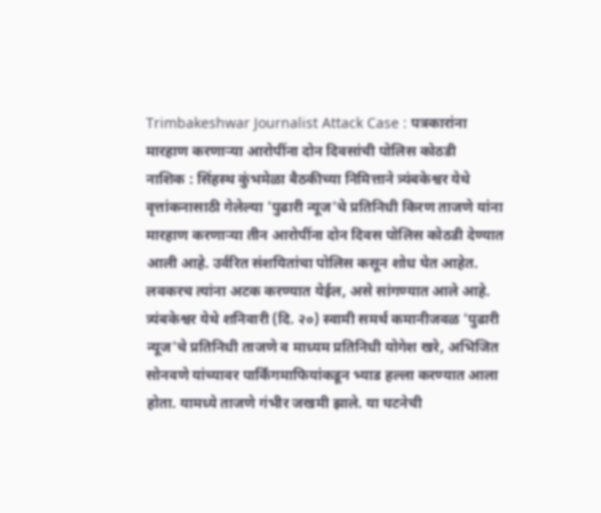Trimbakeshwar Journalist Attack Case : पत्रकारांना मारहाण करणाऱ्या आरोपींना दोन दिवसांची पोलिस कोठडी
नाशिक : सिंहस्थ कुंभमेळा बैठकीच्या निमित्ताने त्र्यंबकेश्वर येथे वृत्तांकनासाठी गेलेल्या 'पुढारी न्यूज'चे प्रतिनिधी किरण ताजणे यांना मारहाण करणाऱ्या तीन आरोपींना दोन दिवस पोलिस कोठडी देण्यात आली आहे. उर्वरित संशयितांचा पोलिस कसून शोध घेत आहेत. लवकरच त्यांना अटक करण्यात येईल, असे सांगण्यात आले आहे.
त्र्यंबकेश्वर येथे शनिवारी (दि. २०) स्वामी समर्थ कमानीजवळ 'पुढारी न्यूज'चे प्रतिनिधी ताजणे व माध्यम प्रतिनिधी योगेश खरे, अभिजित सोनवणे यांच्यावर पार्किंगमाफियांकडून भ्याड हल्ला करण्यात आला होता. यामध्ये ताजणे गंभीर जखमी झाले. या घटनेची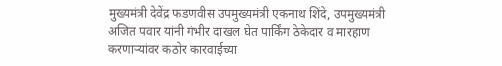मुख्यमंत्री देवेंद्र फडणवीस उपमुख्यमंत्री एकनाथ शिंदे, उपमुख्यमंत्री अजित पवार यांनी गंभीर दाखल घेत पार्किंग ठेकेदार व मारहाण करणाऱ्यांवर कठोर कारवाईच्या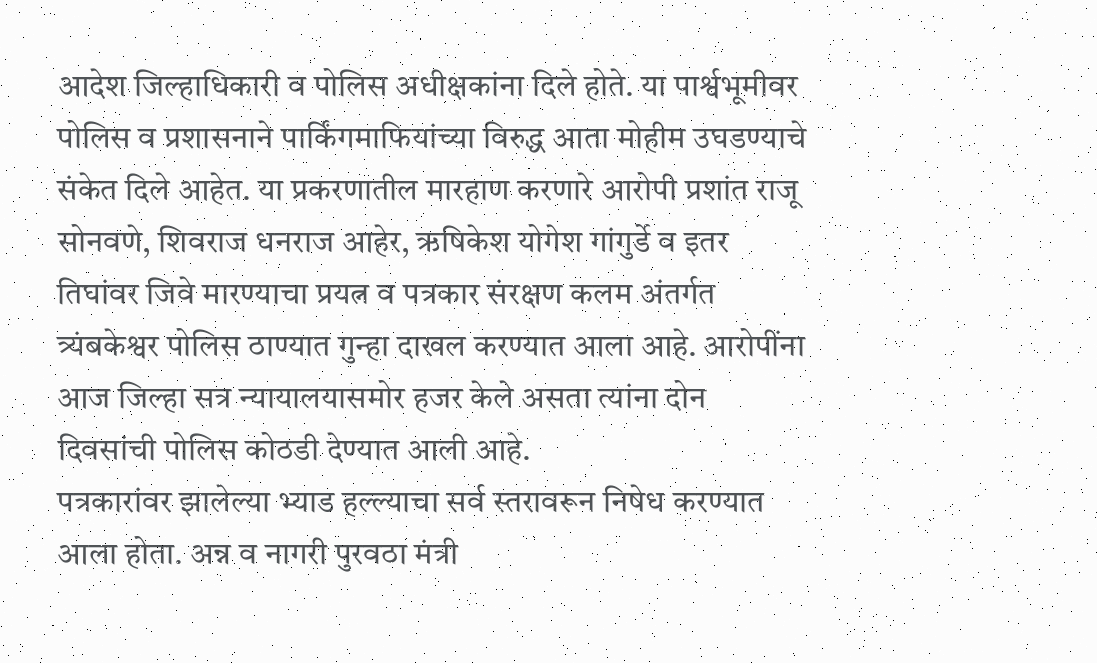आदेश जिल्हाधिकारी व पोलिस अधीक्षकांना दिले होते. या पार्श्वभूमीवर पोलिस व प्रशासनाने पार्किंगमाफियांच्या विरुद्ध आता मोहीम उघडण्याचे संकेत दिले आहेत. या प्रकरणातील मारहाण करणारे आरोपी प्रशांत राजू सोनवणे, शिवराज धनराज आहेर, ऋषिकेश योगेश गांगुर्डे व इतर तिघांवर जिवे मारण्याचा प्रयत्न व पत्रकार संरक्षण कलम अंतर्गत त्र्यंबकेश्वर पोलिस ठाण्यात गुन्हा दाखल करण्यात आला आहे. आरोपींना आज जिल्हा सत्र न्यायालयासमोर हजर केले असता त्यांना दोन दिवसांची पोलिस कोठडी देण्यात आली आहे.
पत्रकारांवर झालेल्या भ्याड हल्ल्याचा सर्व स्तरावरून निषेध करण्यात आला होता. अन्न व नागरी पुरवठा मंत्री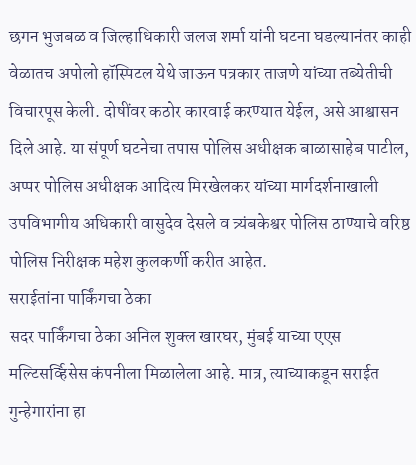छगन भुजबळ व जिल्हाधिकारी जलज शर्मा यांनी घटना घडल्यानंतर काही वेळातच अपोलो हॉस्पिटल येथे जाऊन पत्रकार ताजणे यांच्या तब्येतीची विचारपूस केली. दोषींवर कठोर कारवाई करण्यात येईल, असे आश्वासन दिले आहे. या संपूर्ण घटनेचा तपास पोलिस अधीक्षक बाळासाहेब पाटील, अप्पर पोलिस अधीक्षक आदित्य मिरखेलकर यांच्या मार्गदर्शनाखाली उपविभागीय अधिकारी वासुदेव देसले व त्र्यंबकेश्वर पोलिस ठाण्याचे वरिष्ठ पोलिस निरीक्षक महेश कुलकर्णी करीत आहेत.
सराईतांना पार्किंगचा ठेका
सदर पार्किंगचा ठेका अनिल शुक्ल खारघर, मुंबई याच्या एएस मल्टिसर्व्हिसेस कंपनीला मिळालेला आहे. मात्र, त्याच्याकडून सराईत गुन्हेगारांना हा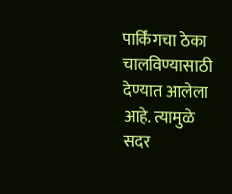पार्किंगचा ठेका चालविण्यासाठी देण्यात आलेला आहे. त्यामुळे सदर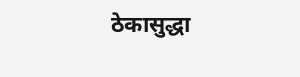ठेकासुद्धा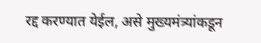रद्द करण्यात येईल, असे मुख्यमंत्र्यांकडून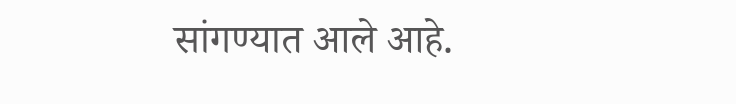सांगण्यात आले आहे.